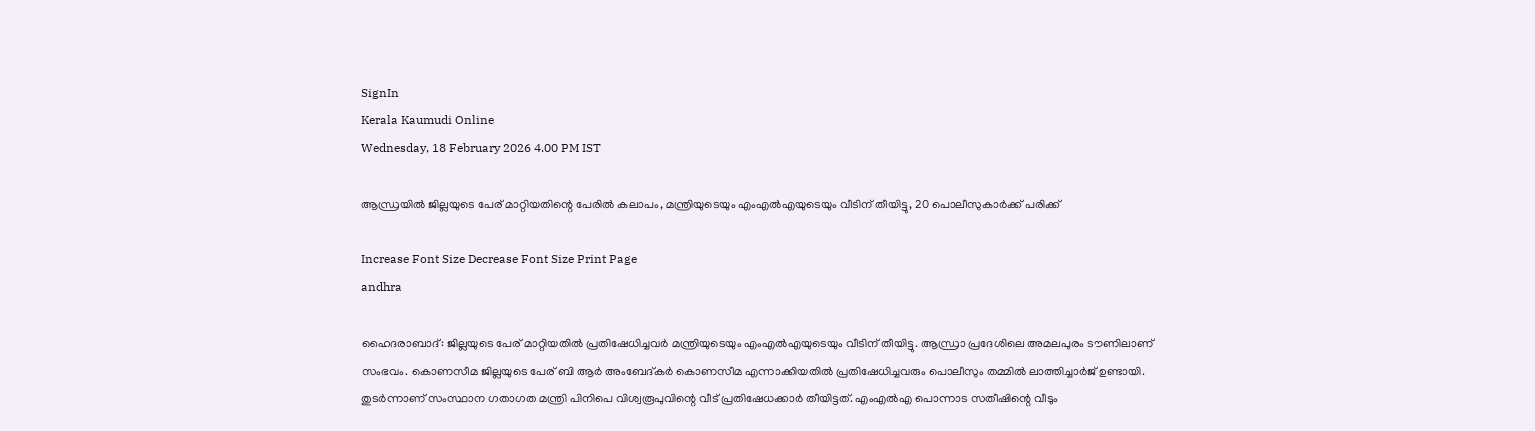SignIn
Kerala Kaumudi Online
Wednesday, 18 February 2026 4.00 PM IST

ആന്ധ്രയിൽ ജില്ലയുടെ പേര് മാറ്റിയതിന്റെ പേരിൽ കലാപം, മന്ത്രിയുടെയും എംഎൽഎയുടെയും വീടിന് തീയിട്ടു, 20 പൊലീസുകാർക്ക് പരിക്ക്

Increase Font Size Decrease Font Size Print Page
andhra

ഹൈദരാബാദ്: ജില്ലയുടെ പേര് മാറ്റിയതിൽ പ്രതിഷേധിച്ചവർ മന്ത്രിയുടെയും എംഎൽഎയുടെയും വീടിന് തീയിട്ടു. ആന്ധ്രാ പ്രദേശിലെ അമലപുരം ടൗണിലാണ് സംഭവം. കൊണസീമ ജില്ലയുടെ പേര് ബി ആർ അംബേദ്‌കർ കൊണസീമ എന്നാക്കിയതിൽ പ്രതിഷേധിച്ചവരും പൊലീസും തമ്മിൽ ലാത്തിച്ചാർജ് ഉണ്ടായി. തുടർന്നാണ് സംസ്ഥാന ഗതാഗത മന്ത്രി പിനിപെ വിശ്വരൂപുവിന്റെ വീട് പ്രതിഷേധക്കാർ‌ തീയിട്ടത്. എംഎൽഎ പൊന്നാട സതീഷിന്റെ വീടും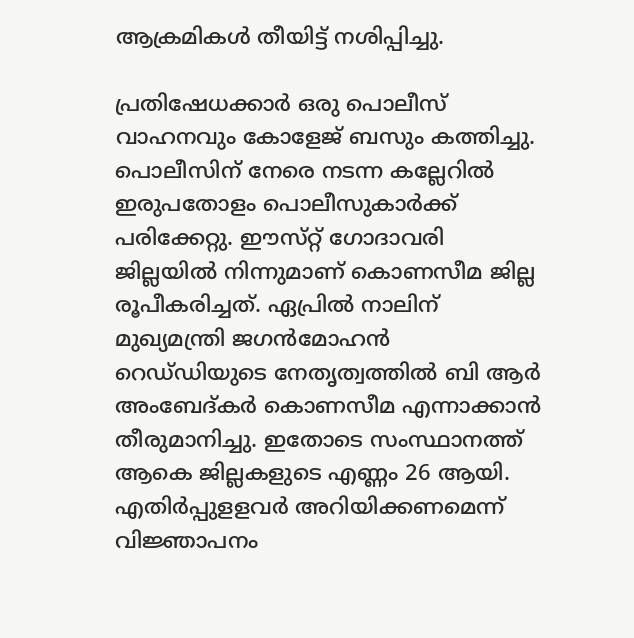ആക്രമികൾ തീയിട്ട് നശിപ്പിച്ചു.

പ്രതിഷേധക്കാർ ഒരു പൊലീസ് വാഹനവും കോളേജ് ബസും കത്തിച്ചു. പൊലീസിന് നേരെ നടന്ന കല്ലേറിൽ ഇരുപതോളം പൊലീസുകാർക്ക് പരിക്കേറ്റു. ഈസ്‌റ്റ്‌ ഗോദാവരി ജില്ലയിൽ നിന്നുമാണ് കൊണസീമ ജില്ല രൂപീകരിച്ചത്. ഏപ്രിൽ നാലിന് മുഖ്യമന്ത്രി ജഗൻമോഹൻ റെഡ്‌ഡിയുടെ നേതൃത്വത്തിൽ ബി ആർ അംബേദ്‌കർ കൊണസീമ എന്നാക്കാൻ തീരുമാനിച്ചു. ഇതോടെ സംസ്ഥാനത്ത് ആകെ ജില്ലകളുടെ എണ്ണം 26 ആയി. എതിർപ്പുള‌ളവർ അറിയിക്കണമെന്ന് വിജ്ഞാപനം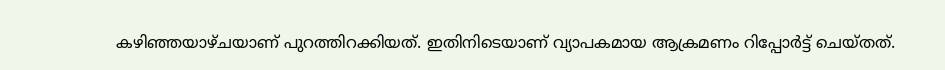കഴിഞ്ഞയാഴ്‌ചയാണ് പുറത്തിറക്കിയത്. ഇതിനിടെയാണ് വ്യാപകമായ ആക്രമണം റിപ്പോർട്ട് ചെയ്‌തത്.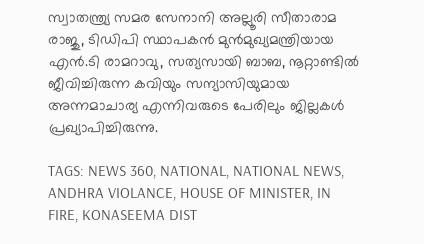സ്വാതന്ത്ര്യ സമര സേനാനി അല്ലൂരി സീതാരാമ രാജു, ടിഡിപി സ്ഥാപകൻ മുൻമുഖ്യമന്ത്രിയായ എൻ.ടി രാമറാവു, സത്യസായി ബാബ, നൂറ്റാണ്ടിൽ ജീവിച്ചിരുന്ന കവിയും സന്യാസിയുമായ അന്നമാചാര്യ എന്നിവരുടെ പേരിലും ജില്ലകൾ പ്രഖ്യാപിച്ചിരുന്നു.

TAGS: NEWS 360, NATIONAL, NATIONAL NEWS, ANDHRA VIOLANCE, HOUSE OF MINISTER, IN FIRE, KONASEEMA DIST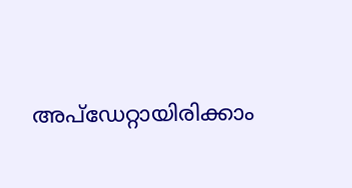അപ്ഡേറ്റായിരിക്കാം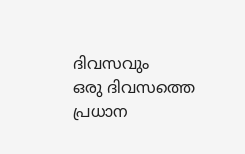ദിവസവും
ഒരു ദിവസത്തെ പ്രധാന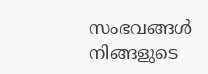സംഭവങ്ങൾ നിങ്ങളുടെ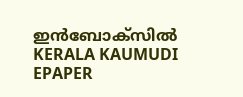ഇൻബോക്സിൽ
KERALA KAUMUDI EPAPER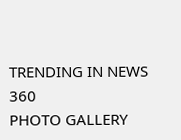TRENDING IN NEWS 360
PHOTO GALLERY